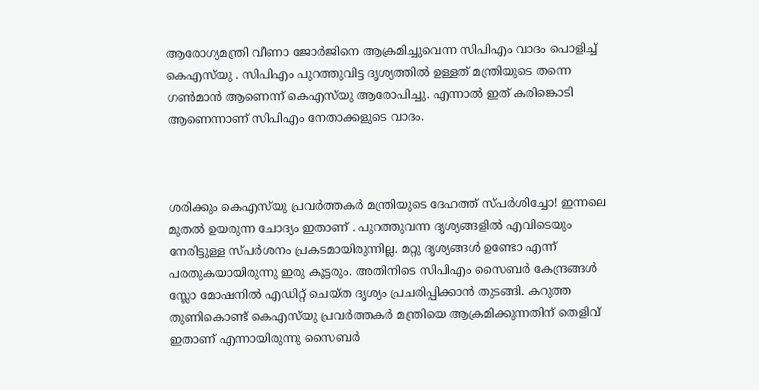ആരോഗ്യമന്ത്രി വീണാ ജോർജിനെ ആക്രമിച്ചുവെന്ന സിപിഎം വാദം പൊളിച്ച് കെഎസ്‌യു . സിപിഎം പുറത്തുവിട്ട ദൃശ്യത്തിൽ ഉള്ളത് മന്ത്രിയുടെ തന്നെ ഗൺമാൻ ആണെന്ന് കെഎസ്‌യു ആരോപിച്ചു. എന്നാൽ ഇത് കരിങ്കൊടി ആണെന്നാണ് സിപിഎം നേതാക്കളുടെ വാദം.



ശരിക്കും കെഎസ്‌യു പ്രവർത്തകർ മന്ത്രിയുടെ ദേഹത്ത് സ്പർശിച്ചോ! ഇന്നലെ മുതൽ ഉയരുന്ന ചോദ്യം ഇതാണ് . പുറത്തുവന്ന ദൃശ്യങ്ങളിൽ എവിടെയും നേരിട്ടുള്ള സ്പർശനം പ്രകടമായിരുന്നില്ല. മറ്റു ദൃശ്യങ്ങൾ ഉണ്ടോ എന്ന് പരതുകയായിരുന്നു ഇരു കൂട്ടരും. അതിനിടെ സിപിഎം സൈബർ കേന്ദ്രങ്ങൾ സ്ലോ മോഷനിൽ എഡിറ്റ് ചെയ്ത ദൃശ്യം പ്രചരിപ്പിക്കാൻ തുടങ്ങി. കറുത്ത തുണികൊണ്ട് കെഎസ്‌യു പ്രവർത്തകർ മന്ത്രിയെ ആക്രമിക്കുന്നതിന് തെളിവ് ഇതാണ് എന്നായിരുന്നു സൈബർ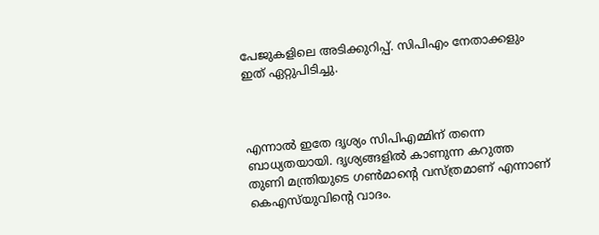പേജുകളിലെ അടിക്കുറിപ്പ്. സിപിഎം നേതാക്കളും ഇത് ഏറ്റുപിടിച്ചു.



എന്നാൽ ഇതേ ദൃശ്യം സിപിഎമ്മിന് തന്നെ ബാധ്യതയായി. ദൃശ്യങ്ങളിൽ കാണുന്ന കറുത്ത തുണി മന്ത്രിയുടെ ഗൺമാന്റെ വസ്ത്രമാണ് എന്നാണ് കെഎസ്‌യുവിന്റെ വാദം.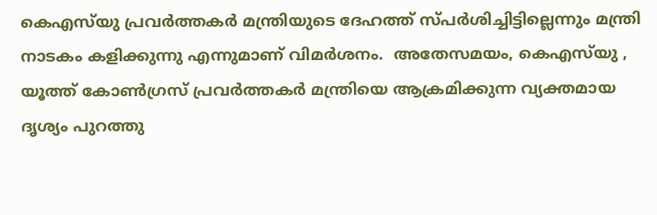കെഎസ്‌യു പ്രവർത്തകർ മന്ത്രിയുടെ ദേഹത്ത് സ്പർശിച്ചിട്ടില്ലെന്നും മന്ത്രി നാടകം കളിക്കുന്നു എന്നുമാണ് വിമർശനം.  അതേസമയം, കെഎസ്‌യു , യൂത്ത് കോൺഗ്രസ് പ്രവർത്തകർ മന്ത്രിയെ ആക്രമിക്കുന്ന വ്യക്തമായ ദൃശ്യം പുറത്തു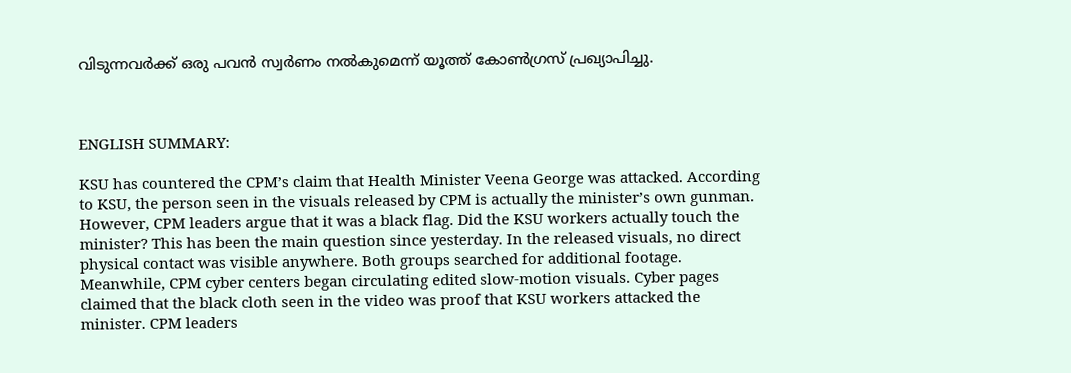വിടുന്നവർക്ക് ഒരു പവൻ സ്വർണം നൽകുമെന്ന് യൂത്ത് കോൺഗ്രസ് പ്രഖ്യാപിച്ചു.



ENGLISH SUMMARY:

KSU has countered the CPM’s claim that Health Minister Veena George was attacked. According to KSU, the person seen in the visuals released by CPM is actually the minister’s own gunman. However, CPM leaders argue that it was a black flag. Did the KSU workers actually touch the minister? This has been the main question since yesterday. In the released visuals, no direct physical contact was visible anywhere. Both groups searched for additional footage. Meanwhile, CPM cyber centers began circulating edited slow-motion visuals. Cyber pages claimed that the black cloth seen in the video was proof that KSU workers attacked the minister. CPM leaders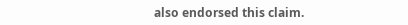also endorsed this claim.